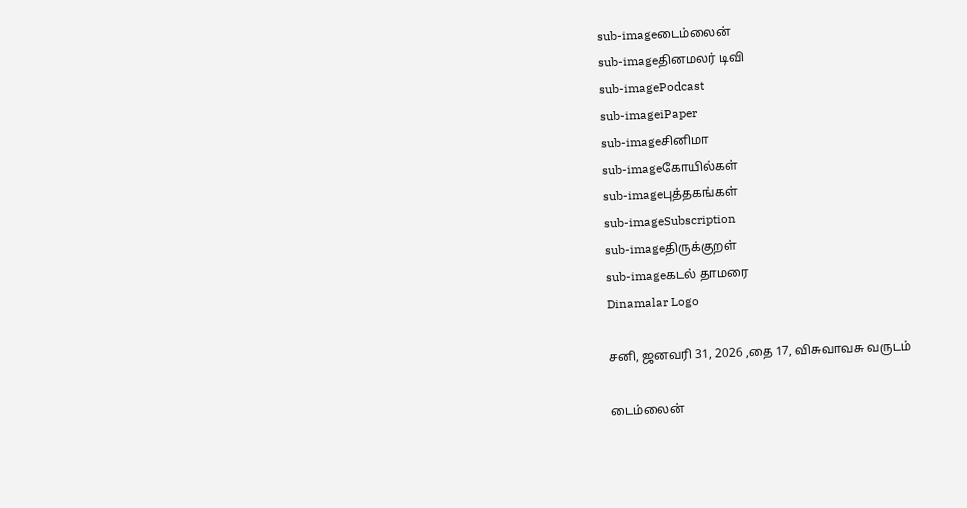sub-imageடைம்லைன்
sub-imageதினமலர் டிவி
sub-imagePodcast
sub-imageiPaper
sub-imageசினிமா
sub-imageகோயில்கள்
sub-imageபுத்தகங்கள்
sub-imageSubscription
sub-imageதிருக்குறள்
sub-imageகடல் தாமரை
Dinamalar Logo

சனி, ஜனவரி 31, 2026 ,தை 17, விசுவாவசு வருடம்

டைம்லைன்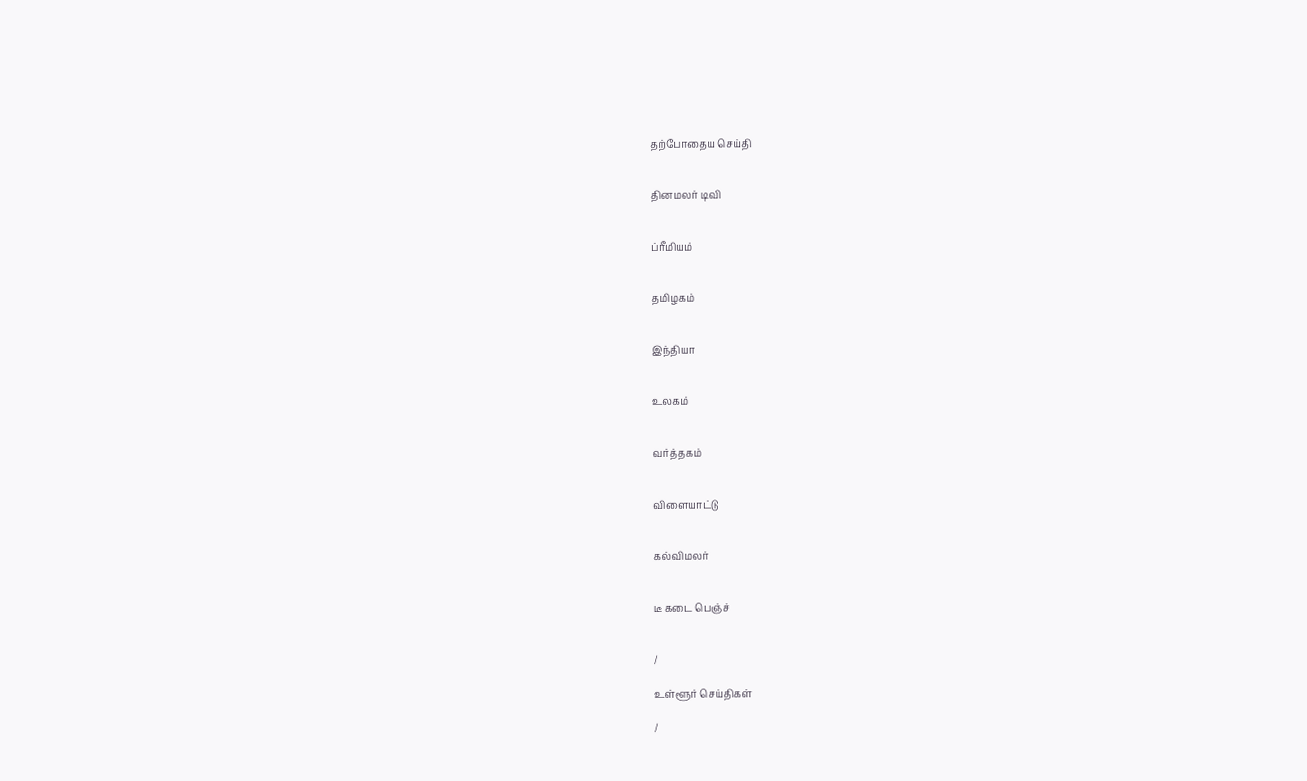தற்போதைய செய்தி


தினமலர் டிவி


ப்ரீமியம்


தமிழகம்


இந்தியா


உலகம்


வர்த்தகம்


விளையாட்டு


கல்விமலர்


டீ கடை பெஞ்ச்


/

உள்ளூர் செய்திகள்

/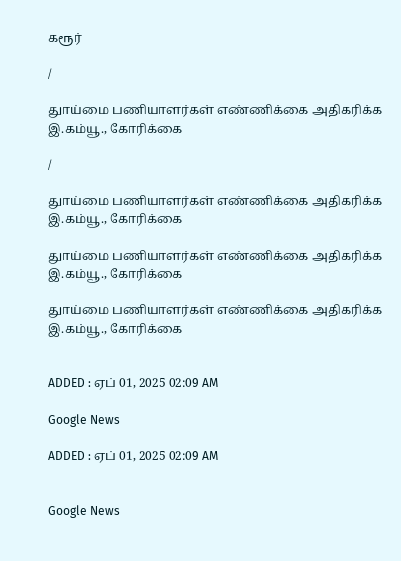கரூர்

/

துாய்மை பணியாளர்கள் எண்ணிக்கை அதிகரிக்க இ.கம்யூ., கோரிக்கை

/

துாய்மை பணியாளர்கள் எண்ணிக்கை அதிகரிக்க இ.கம்யூ., கோரிக்கை

துாய்மை பணியாளர்கள் எண்ணிக்கை அதிகரிக்க இ.கம்யூ., கோரிக்கை

துாய்மை பணியாளர்கள் எண்ணிக்கை அதிகரிக்க இ.கம்யூ., கோரிக்கை


ADDED : ஏப் 01, 2025 02:09 AM

Google News

ADDED : ஏப் 01, 2025 02:09 AM


Google News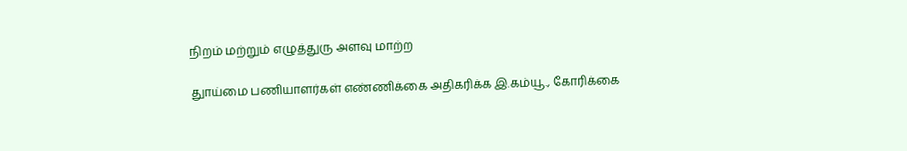நிறம் மற்றும் எழுத்துரு அளவு மாற்ற

துாய்மை பணியாளர்கள் எண்ணிக்கை அதிகரிக்க இ.கம்யூ., கோரிக்கை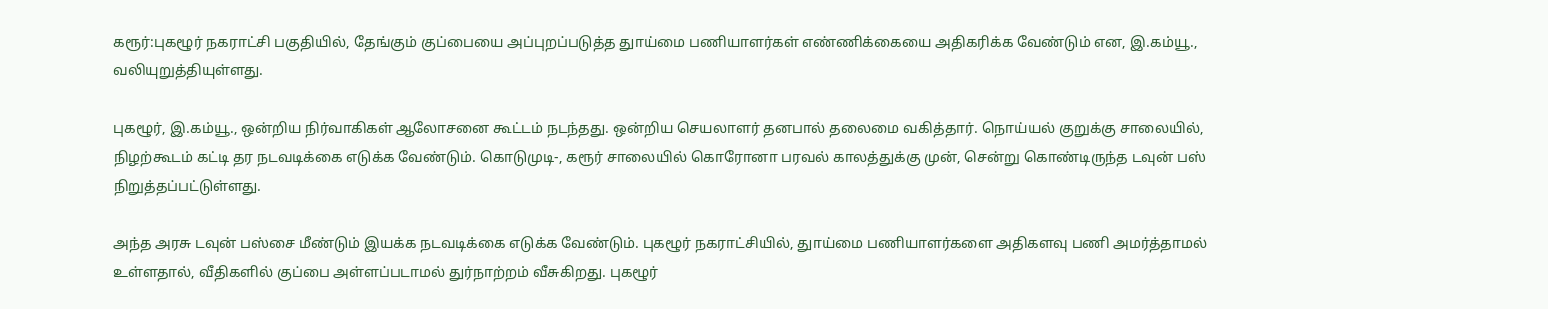கரூர்:புகழூர் நகராட்சி பகுதியில், தேங்கும் குப்பையை அப்புறப்படுத்த துாய்மை பணியாளர்கள் எண்ணிக்கையை அதிகரிக்க வேண்டும் என, இ.கம்யூ., வலியுறுத்தியுள்ளது.

புகழூர், இ.கம்யூ., ஒன்றிய நிர்வாகிகள் ஆலோசனை கூட்டம் நடந்தது. ஒன்றிய செயலாளர் தனபால் தலைமை வகித்தார். நொய்யல் குறுக்கு சாலையில், நிழற்கூடம் கட்டி தர நடவடிக்கை எடுக்க வேண்டும். கொடுமுடி-, கரூர் சாலையில் கொரோனா பரவல் காலத்துக்கு முன், சென்று கொண்டிருந்த டவுன் பஸ் நிறுத்தப்பட்டுள்ளது.

அந்த அரசு டவுன் பஸ்சை மீண்டும் இயக்க நடவடிக்கை எடுக்க வேண்டும். புகழூர் நகராட்சியில், துாய்மை பணியாளர்களை அதிகளவு பணி அமர்த்தாமல் உள்ளதால், வீதிகளில் குப்பை அள்ளப்படாமல் துர்நாற்றம் வீசுகிறது. புகழூர்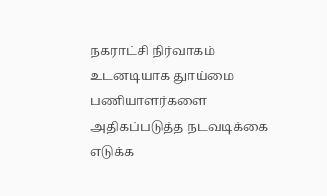நகராட்சி நிர்வாகம் உடனடியாக துாய்மை பணியாளர்களை அதிகப்படுத்த நடவடிக்கை எடுக்க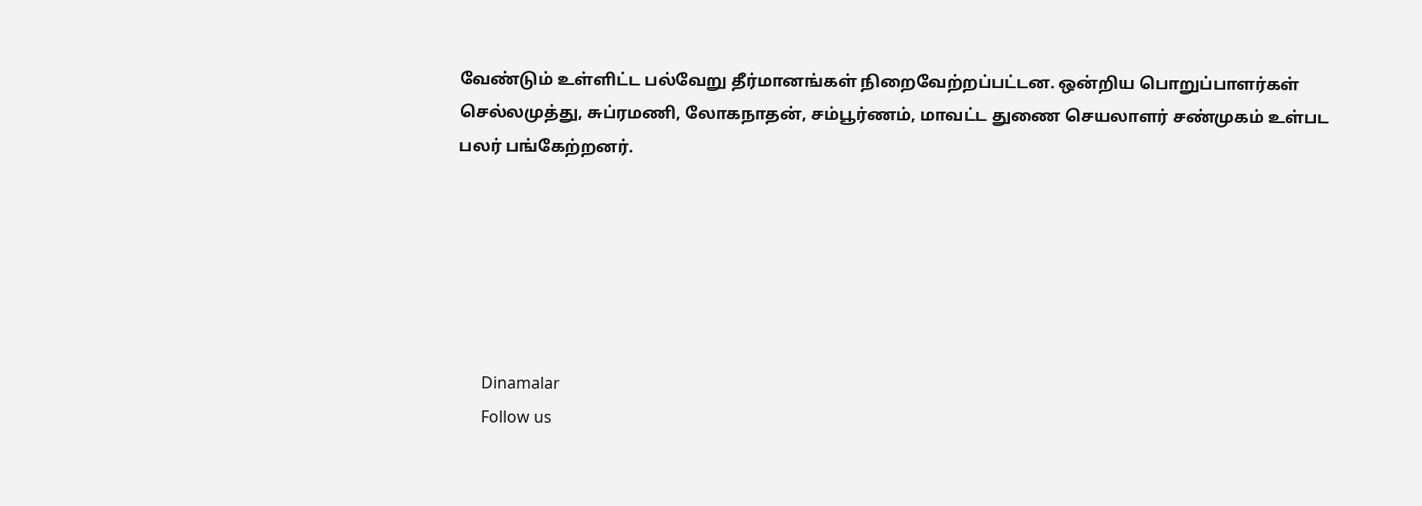வேண்டும் உள்ளிட்ட பல்வேறு தீர்மானங்கள் நிறைவேற்றப்பட்டன. ஒன்றிய பொறுப்பாளர்கள் செல்லமுத்து, சுப்ரமணி, லோகநாதன், சம்பூர்ணம், மாவட்ட துணை செயலாளர் சண்முகம் உள்பட பலர் பங்கேற்றனர்.






      Dinamalar
      Follow us